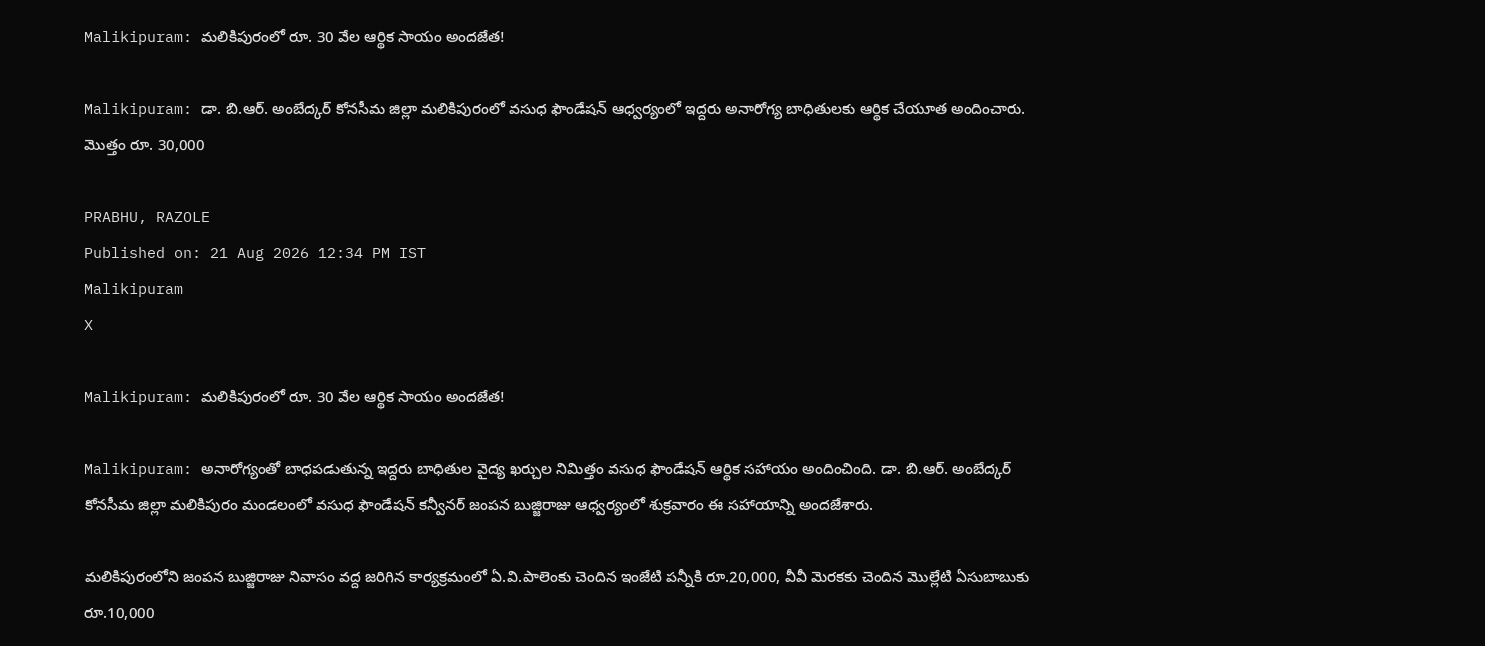Malikipuram: మలికిపురంలో రూ. 30 వేల ఆర్థిక సాయం అందజేత!

Malikipuram: డా. బి.ఆర్. అంబేద్కర్ కోనసీమ జిల్లా మలికిపురంలో వసుధ ఫౌండేషన్ ఆధ్వర్యంలో ఇద్దరు అనారోగ్య బాధితులకు ఆర్థిక చేయూత అందించారు. మొత్తం రూ. 30,000

PRABHU, RAZOLE
Published on: 21 Aug 2026 12:34 PM IST
Malikipuram
X

Malikipuram: మలికిపురంలో రూ. 30 వేల ఆర్థిక సాయం అందజేత!

Malikipuram: అనారోగ్యంతో బాధపడుతున్న ఇద్దరు బాధితుల వైద్య ఖర్చుల నిమిత్తం వసుధ ఫౌండేషన్ ఆర్థిక సహాయం అందించింది. డా. బి.ఆర్. అంబేద్కర్ కోనసీమ జిల్లా మలికిపురం మండలంలో వసుధ ఫౌండేషన్ కన్వీనర్ జంపన బుజ్జిరాజు ఆధ్వర్యంలో శుక్రవారం ఈ సహాయాన్ని అందజేశారు.

మలికిపురంలోని జంపన బుజ్జిరాజు నివాసం వద్ద జరిగిన కార్యక్రమంలో ఏ.వి.పాలెంకు చెందిన ఇంజేటి పన్నీకి రూ.20,000, వీవీ మెరకకు చెందిన మొల్లేటి ఏసుబాబుకు రూ.10,000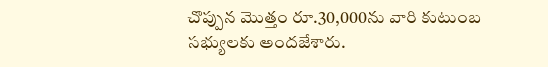చొప్పున మొత్తం రూ.30,000ను వారి కుటుంబ సభ్యులకు అందజేశారు.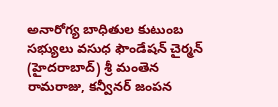అనారోగ్య బాధితుల కుటుంబ సభ్యులు వసుధ ఫౌండేషన్ చైర్మన్ (హైదరాబాద్) శ్రీ మంతెన రామరాజు, కన్వీనర్ జంపన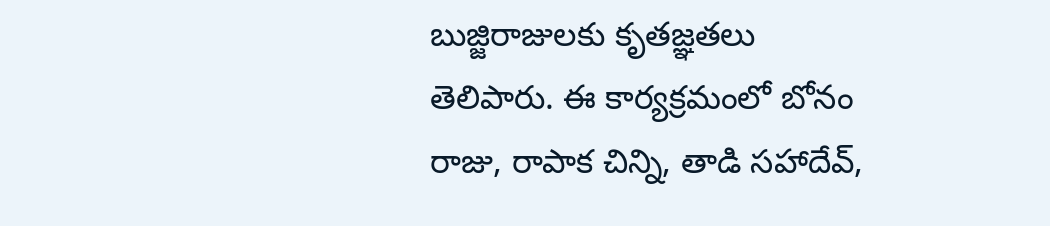బుజ్జిరాజులకు కృతజ్ఞతలు తెలిపారు. ఈ కార్యక్రమంలో బోనం రాజు, రాపాక చిన్ని, తాడి సహాదేవ్,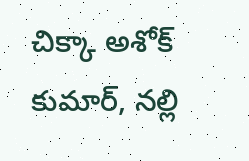చిక్కా అశోక్ కుమార్, నల్లి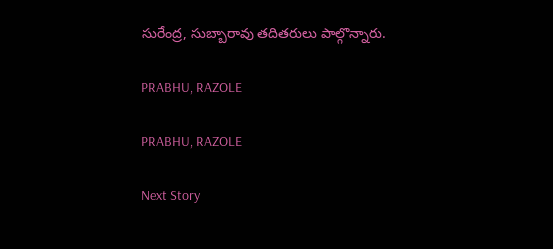సురేంద్ర, సుబ్బారావు తదితరులు పాల్గొన్నారు.

PRABHU, RAZOLE

PRABHU, RAZOLE

Next Story